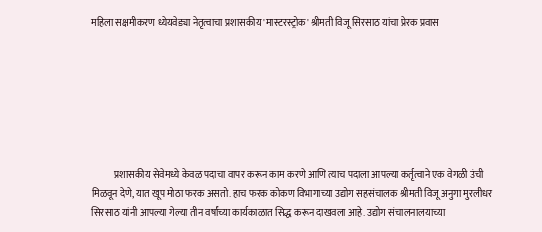महिला सक्षमीकरण ध्येयवेड्या नेतृत्वाचा प्रशासकीय 'मास्टरस्ट्रोक' श्रीमती विजू सिरसाठ यांचा प्रेरक प्रवास







            प्रशासकीय सेवेमध्ये केवळ पदाचा वापर करून काम करणे आणि त्याच पदाला आपल्या कर्तृत्वाने एक वेगळी उंची मिळवून देणे, यात खूप मोठा फरक असतो. हाच फरक कोकण विभागाच्या उद्योग सहसंचालक श्रीमती विजू अनुगा मुरलीधर सिरसाठ यांनी आपल्या गेल्या तीन वर्षांच्या कार्यकाळात सिद्ध करून दाखवला आहे. उद्योग संचालनालयाच्या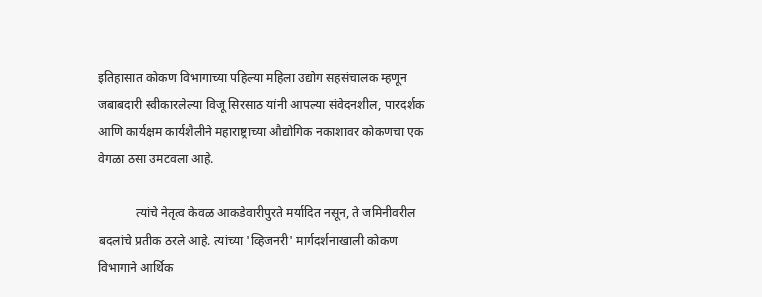इतिहासात कोकण विभागाच्या पहिल्या महिला उद्योग सहसंचालक म्हणून जबाबदारी स्वीकारलेल्या विजू सिरसाठ यांनी आपल्या संवेदनशील, पारदर्शक आणि कार्यक्षम कार्यशैलीने महाराष्ट्राच्या औद्योगिक नकाशावर कोकणचा एक वेगळा ठसा उमटवला आहे.

            त्यांचे नेतृत्व केवळ आकडेवारीपुरते मर्यादित नसून, ते जमिनीवरील बदलांचे प्रतीक ठरले आहे. त्यांच्या 'व्हिजनरी' मार्गदर्शनाखाली कोकण विभागाने आर्थिक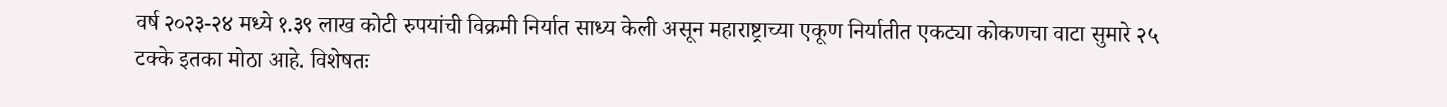वर्ष २०२३-२४ मध्ये १.३९ लाख कोटी रुपयांची विक्रमी निर्यात साध्य केली असून महाराष्ट्राच्या एकूण निर्यातीत एकट्या कोकणचा वाटा सुमारे २५ टक्के इतका मोठा आहे. विशेषतः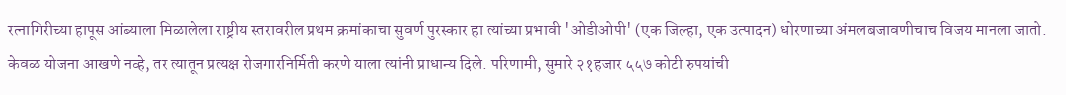रत्नागिरीच्या हापूस आंब्याला मिळालेला राष्ट्रीय स्तरावरील प्रथम क्रमांकाचा सुवर्ण पुरस्कार हा त्यांच्या प्रभावी 'ओडीओपी' (एक जिल्हा, एक उत्पादन) धोरणाच्या अंमलबजावणीचाच विजय मानला जातो. केवळ योजना आखणे नव्हे, तर त्यातून प्रत्यक्ष रोजगारनिर्मिती करणे याला त्यांनी प्राधान्य दिले. परिणामी, सुमारे २१हजार ५५७ कोटी रुपयांची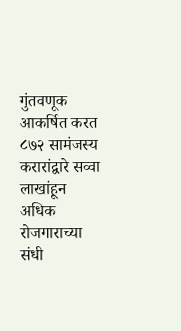गुंतवणूक आकर्षित करत ८७२ सामंजस्य करारांद्वारे सव्वा लाखांहून अधिक रोजगाराच्या संधी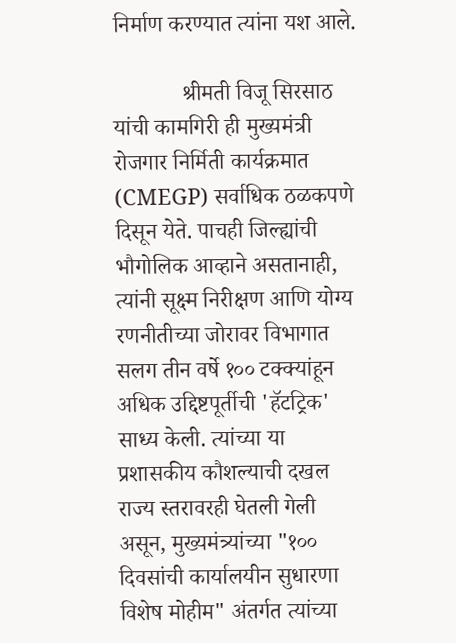निर्माण करण्यात त्यांना यश आले.

            श्रीमती विजू सिरसाठ यांची कामगिरी ही मुख्यमंत्री रोजगार निर्मिती कार्यक्रमात (CMEGP) सर्वाधिक ठळकपणे दिसून येते. पाचही जिल्ह्यांची भौगोलिक आव्हाने असतानाही, त्यांनी सूक्ष्म निरीक्षण आणि योग्य रणनीतीच्या जोरावर विभागात सलग तीन वर्षे १०० टक्क्यांहून अधिक उद्दिष्टपूर्तीची 'हॅटट्रिक' साध्य केली. त्यांच्या या प्रशासकीय कौशल्याची दखल राज्य स्तरावरही घेतली गेली असून, मुख्यमंत्र्यांच्या "१०० दिवसांची कार्यालयीन सुधारणा विशेष मोहीम" अंतर्गत त्यांच्या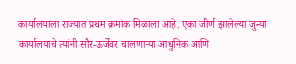कार्यालयाला राज्यात प्रथम क्रमांक मिळाला आहे. एका जीर्ण झालेल्या जुन्या कार्यालयाचे त्यांनी सौर-ऊर्जेवर चालणाऱ्या आधुनिक आणि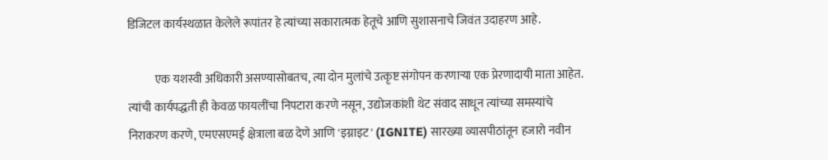डिजिटल कार्यस्थळात केलेले रूपांतर हे त्यांच्या सकारात्मक हेतूचे आणि सुशासनाचे जिवंत उदाहरण आहे.

            एक यशस्वी अधिकारी असण्यासोबतच, त्या दोन मुलांचे उत्कृष्ट संगोपन करणाऱ्या एक प्रेरणादायी माता आहेत. त्यांची कार्यपद्धती ही केवळ फायलींचा निपटारा करणे नसून, उद्योजकांशी थेट संवाद साधून त्यांच्या समस्यांचे निराकरण करणे, एमएसएमई क्षेत्राला बळ देणे आणि 'इग्नाइट' (IGNITE) सारख्या व्यासपीठांतून हजारो नवीन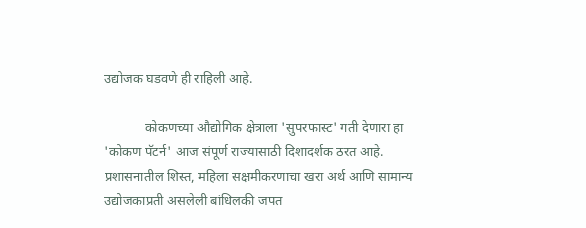उद्योजक घडवणे ही राहिली आहे.

            कोकणच्या औद्योगिक क्षेत्राला 'सुपरफास्ट' गती देणारा हा 'कोकण पॅटर्न' आज संपूर्ण राज्यासाठी दिशादर्शक ठरत आहे. प्रशासनातील शिस्त, महिला सक्षमीकरणाचा खरा अर्थ आणि सामान्य उद्योजकाप्रती असलेली बांधिलकी जपत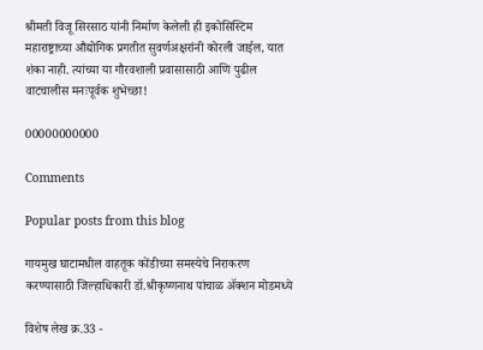श्रीमती विजू सिरसाठ यांनी निर्माण केलेली ही इकोसिस्टिम महाराष्ट्राच्या औद्योगिक प्रगतीत सुवर्णअक्षरांनी कोरली जाईल, यात शंका नाही. त्यांच्या या गौरवशाली प्रवासासाठी आणि पुढील वाटचालीस मनःपूर्वक शुभेच्छा!

00000000000

Comments

Popular posts from this blog

गायमुख घाटामधील वाहतूक कोंडीच्या समस्येचे निराकरण करण्यासाठी जिल्हाधिकारी डॉ.श्रीकृष्णनाथ पांचाळ ॲक्शन मोडमध्ये

विशेष लेख क्र.33 -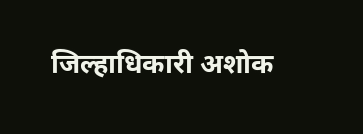जिल्हाधिकारी अशोक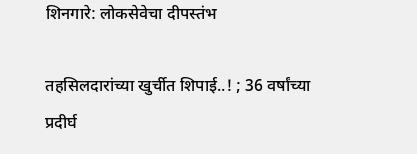शिनगारे: लोकसेवेचा दीपस्तंभ

तहसिलदारांच्या खुर्चीत शिपाई..! ; 36 वर्षांच्या प्रदीर्घ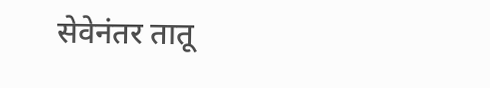सेवेनंतर तातू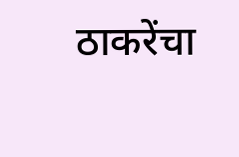ठाकरेंचा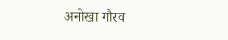अनोखा गौरव